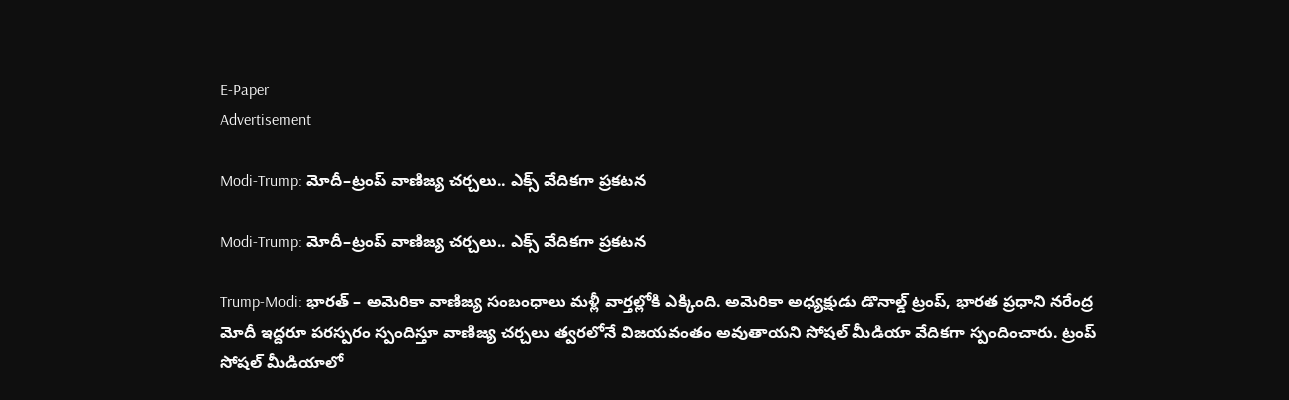E-Paper
Advertisement

Modi-Trump: మోదీ–ట్రంప్ వాణిజ్య చర్చలు.. ఎక్స్ వేదికగా ప్రకటన

Modi-Trump: మోదీ–ట్రంప్ వాణిజ్య చర్చలు.. ఎక్స్ వేదికగా ప్రకటన

Trump-Modi: భారత్ – అమెరికా వాణిజ్య సంబంధాలు మళ్లీ వార్తల్లోకి ఎక్కింది. అమెరికా అధ్యక్షుడు డొనాల్డ్ ట్రంప్, భారత ప్రధాని నరేంద్ర మోదీ ఇద్దరూ పరస్పరం స్పందిస్తూ వాణిజ్య చర్చలు త్వరలోనే విజయవంతం అవుతాయని సోషల్ మీడియా వేదికగా స్పందించారు. ట్రంప్ సోషల్ మీడియాలో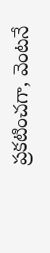ప్రకటించగా, వెంటనే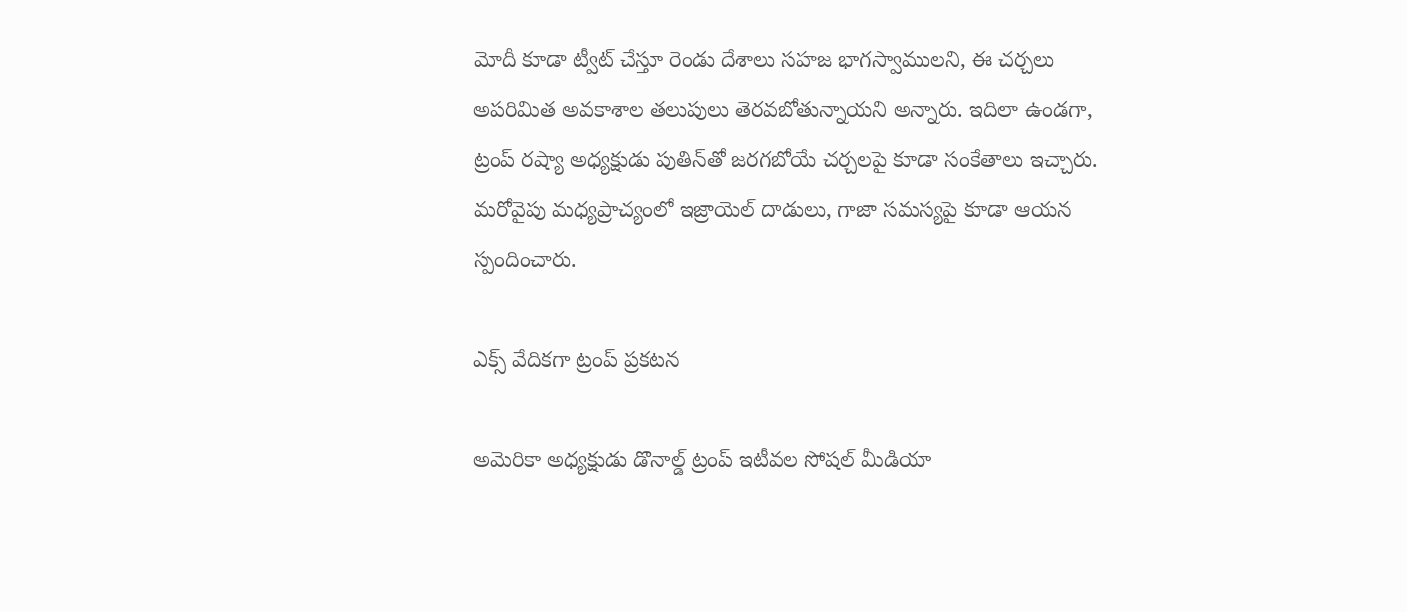మోదీ కూడా ట్వీట్ చేస్తూ రెండు దేశాలు సహజ భాగస్వాములని, ఈ చర్చలు అపరిమిత అవకాశాల తలుపులు తెరవబోతున్నాయని అన్నారు. ఇదిలా ఉండగా, ట్రంప్ రష్యా అధ్యక్షుడు పుతిన్‌తో జరగబోయే చర్చలపై కూడా సంకేతాలు ఇచ్చారు. మరోవైపు మధ్యప్రాచ్యంలో ఇజ్రాయెల్ దాడులు, గాజా సమస్యపై కూడా ఆయన స్పందించారు.

ఎక్స్ వేదికగా ట్రంప్ ప్రకటన

అమెరికా అధ్యక్షుడు డొనాల్డ్ ట్రంప్ ఇటీవల సోషల్ మీడియా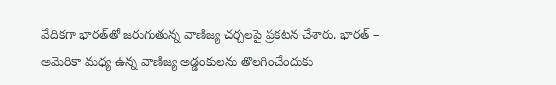వేదికగా భారత్‌తో జరుగుతున్న వాణిజ్య చర్చలపై ప్రకటన చేశారు. భారత్ – అమెరికా మధ్య ఉన్న వాణిజ్య అడ్డంకులను తొలగించేందుకు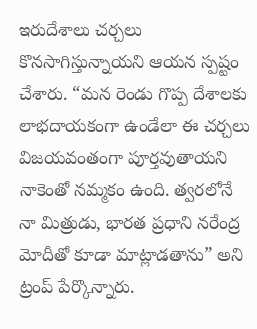ఇరుదేశాలు చర్చలు కొనసాగిస్తున్నాయని ఆయన స్పష్టం చేశారు. “మన రెండు గొప్ప దేశాలకు లాభదాయకంగా ఉండేలా ఈ చర్చలు విజయవంతంగా పూర్తవుతాయని నాకెంతో నమ్మకం ఉంది. త్వరలోనే నా మిత్రుడు, భారత ప్రధాని నరేంద్ర మోదీతో కూడా మాట్లాడతాను” అని ట్రంప్ పేర్కొన్నారు.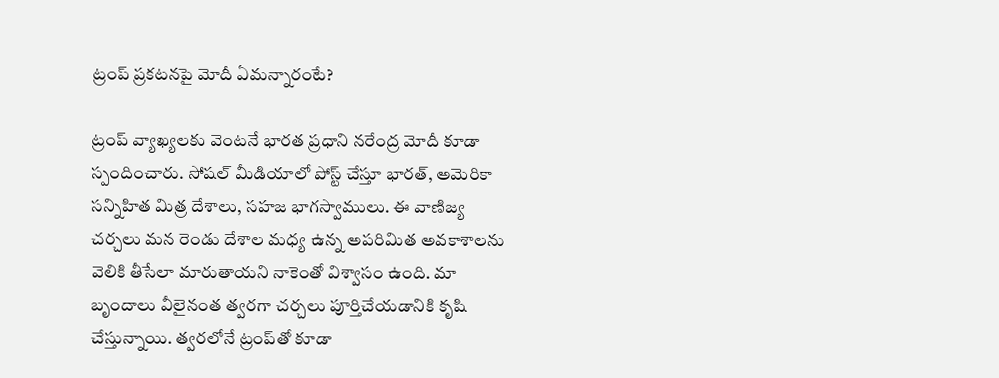ట్రంప్ ప్రకటనపై మోదీ ఏమన్నారంటే?

ట్రంప్ వ్యాఖ్యలకు వెంటనే భారత ప్రధాని నరేంద్ర మోదీ కూడా స్పందించారు. సోషల్ మీడియాలో పోస్ట్ చేస్తూ భారత్, అమెరికా సన్నిహిత మిత్ర దేశాలు, సహజ భాగస్వాములు. ఈ వాణిజ్య చర్చలు మన రెండు దేశాల మధ్య ఉన్న అపరిమిత అవకాశాలను వెలికి తీసేలా మారుతాయని నాకెంతో విశ్వాసం ఉంది. మా బృందాలు వీలైనంత త్వరగా చర్చలు పూర్తిచేయడానికి కృషి చేస్తున్నాయి. త్వరలోనే ట్రంప్‌తో కూడా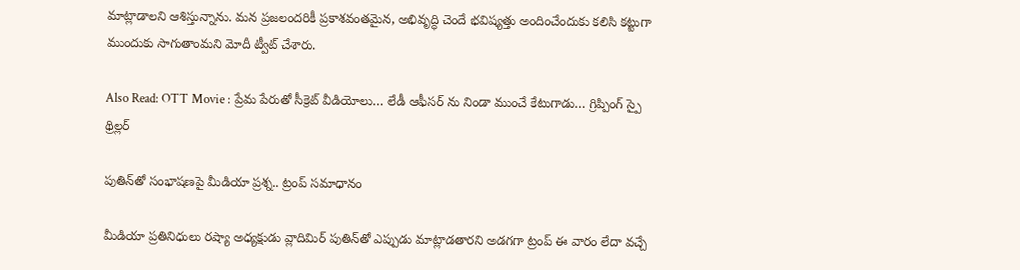మాట్లాడాలని ఆశిస్తున్నాను. మన ప్రజలందరికీ ప్రకాశవంతమైన, అభివృద్ధి చెందే భవిష్యత్తు అందించేందుకు కలిసి కట్టుగా ముందుకు సాగుతాంమని మోదీ ట్వీట్ చేశారు.

Also Read: OTT Movie : ప్రేమ పేరుతో సీక్రెట్ వీడియోలు… లేడీ ఆఫీసర్ ను నిండా ముంచే కేటుగాడు… గ్రిప్పింగ్ స్పై థ్రిల్లర్

పుతిన్‌తో సంభాషణపై మీడియా ప్రశ్న.. ట్రంప్ సమాధానం

మీడియా ప్రతినిధులు రష్యా అధ్యక్షుడు వ్లాదిమిర్ పుతిన్‌తో ఎప్పుడు మాట్లాడతారని అడగగా ట్రంప్ ఈ వారం లేదా వచ్చే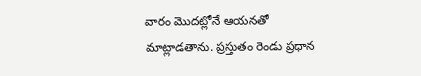వారం మొదట్లోనే ఆయనతో మాట్లాడతాను. ప్రస్తుతం రెండు ప్రధాన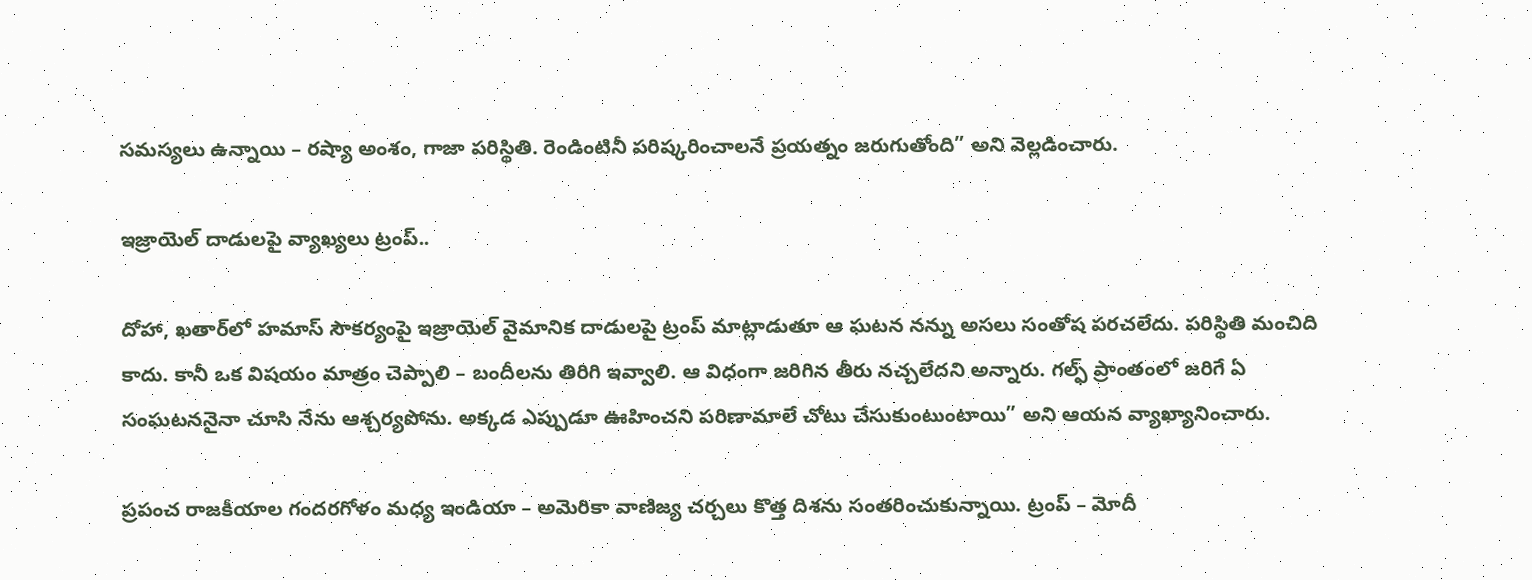సమస్యలు ఉన్నాయి – రష్యా అంశం, గాజా పరిస్థితి. రెండింటినీ పరిష్కరించాలనే ప్రయత్నం జరుగుతోంది” అని వెల్లడించారు.

ఇజ్రాయెల్ దాడులపై వ్యాఖ్యలు ట్రంప్..

దోహా, ఖతార్‌లో హమాస్ సౌకర్యంపై ఇజ్రాయెల్ వైమానిక దాడులపై ట్రంప్ మాట్లాడుతూ ఆ ఘటన నన్ను అసలు సంతోష పరచలేదు. పరిస్థితి మంచిది కాదు. కానీ ఒక విషయం మాత్రం చెప్పాలి – బందీలను తిరిగి ఇవ్వాలి. ఆ విధంగా జరిగిన తీరు నచ్చలేదని అన్నారు. గల్ఫ్ ప్రాంతంలో జరిగే ఏ సంఘటననైనా చూసి నేను ఆశ్చర్యపోను. అక్కడ ఎప్పుడూ ఊహించని పరిణామాలే చోటు చేసుకుంటుంటాయి” అని ఆయన వ్యాఖ్యానించారు.

ప్రపంచ రాజకీయాల గందరగోళం మధ్య ఇండియా – అమెరికా వాణిజ్య చర్చలు కొత్త దిశను సంతరించుకున్నాయి. ట్రంప్ – మోదీ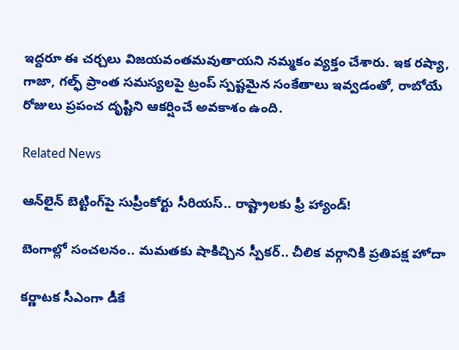ఇద్దరూ ఈ చర్చలు విజయవంతమవుతాయని నమ్మకం వ్యక్తం చేశారు. ఇక రష్యా, గాజా, గల్ఫ్ ప్రాంత సమస్యలపై ట్రంప్ స్పష్టమైన సంకేతాలు ఇవ్వడంతో, రాబోయే రోజులు ప్రపంచ దృష్టిని ఆకర్షించే అవకాశం ఉంది.

Related News

ఆన్‌లైన్ బెట్టింగ్‌పై సుప్రీంకోర్టు సీరియస్.. రాష్ట్రాలకు ఫ్రీ హ్యాండ్!

బెంగాల్లో సంచలనం.. మమతకు షాకిచ్చిన స్పీకర్.. చీలిక వర్గానికి ప్రతిపక్ష హోదా

కర్ణాటక సీఎంగా డీకే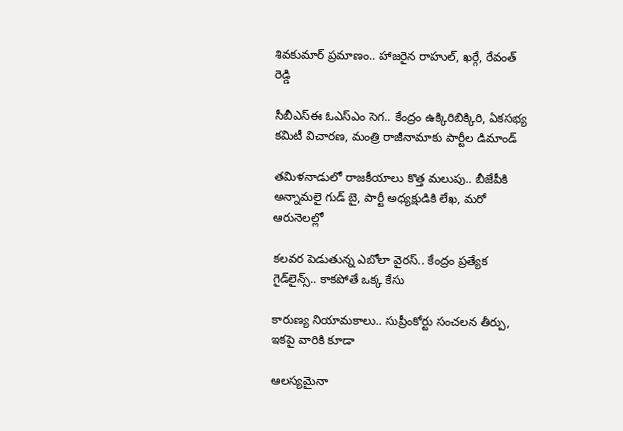శివకుమార్‌ ప్రమాణం.. హాజరైన రాహుల్, ఖర్గే, రేవంత్ రెడ్డి

సీబీఎస్ఈ ఓఎస్ఎం సెగ.. కేంద్రం ఉక్కిరిబిక్కిరి, ఏకసభ్య కమిటీ విచారణ, మంత్రి రాజీనామాకు పార్టీల డిమాండ్

తమిళనాడులో రాజకీయాలు కొత్త మలుపు.. బీజేపీకి అన్నామలై గుడ్ బై, పార్టీ అధ్యక్షుడికి లేఖ, మరో ఆరునెలల్లో

కలవర పెడుతున్న ఎబోలా వైరస్.. కేంద్రం ప్రత్యేక గైడ్‌లైన్స్.. కాకపోతే ఒక్క కేసు

కారుణ్య నియామకాలు.. సుప్రీంకోర్టు సంచలన తీర్పు, ఇకపై వారికి కూడా

ఆలస్యమైనా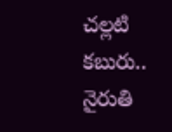చల్లటి కబురు.. నైరుతి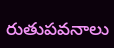రుతుపవనాలు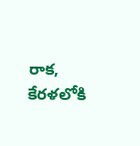రాక, కేరళలోకి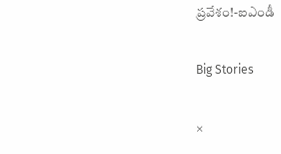ప్రవేశం!-ఐఎండీ

Big Stories

×